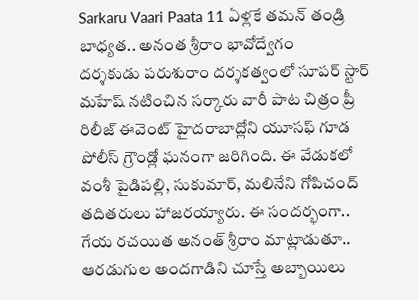Sarkaru Vaari Paata 11 ఏళ్లకే తమన్ తండ్రి బాధ్యత.. అనంత శ్రీరాం భావోద్వేగం
దర్శకుడు పరుశురాం దర్శకత్వంలో సూపర్ స్టార్ మహేష్ నటించిన సర్కారు వారీ పాట చిత్రం ప్రీ రిలీజ్ ఈవెంట్ హైదరాబాద్లోని యూసఫ్ గూడ పోలీస్ గ్రౌండ్లో ఘనంగా జరిగింది. ఈ వేడుకలో వంశీ పైడిపల్లి, సుకుమార్, మలినేని గోపిచంద్ తదితరులు హాజరయ్యారు. ఈ సందర్భంగా..
గేయ రచయిత అనంత్ శ్రీరాం మాట్లాడుతూ.. ఆరడుగుల అందగాడిని చూస్తే అబ్బాయిలు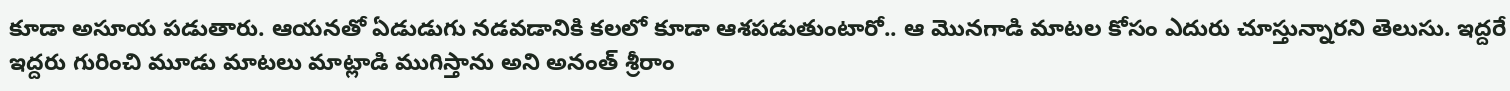కూడా అసూయ పడుతారు. ఆయనతో ఏడుడుగు నడవడానికి కలలో కూడా ఆశపడుతుంటారో.. ఆ మొనగాడి మాటల కోసం ఎదురు చూస్తున్నారని తెలుసు. ఇద్దరే ఇద్దరు గురించి మూడు మాటలు మాట్లాడి ముగిస్తాను అని అనంత్ శ్రీరాం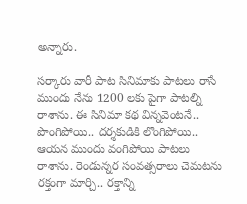అన్నారు.

సర్కారు వారీ పాట సినిమాకు పాటలు రాసే ముందు నేను 1200 లకు పైగా పాటల్ని రాశాను. ఈ సినిమా కథ విన్నవెంటనే.. పొంగిపోయి.. దర్శకుడికి లొంగిపోయి.. ఆయన ముందు వంగిపోయి పాటలు రాశాను. రెండున్నర సంవత్సరాలు చెమటను రక్తంగా మార్చి.. రక్తాన్ని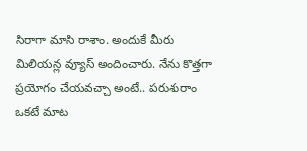సిరాగా మాసి రాశాం. అందుకే మీరు మిలియన్ల వ్యూస్ అందించారు. నేను కొత్తగా ప్రయోగం చేయవచ్చా అంటే.. పరుశురాం ఒకటే మాట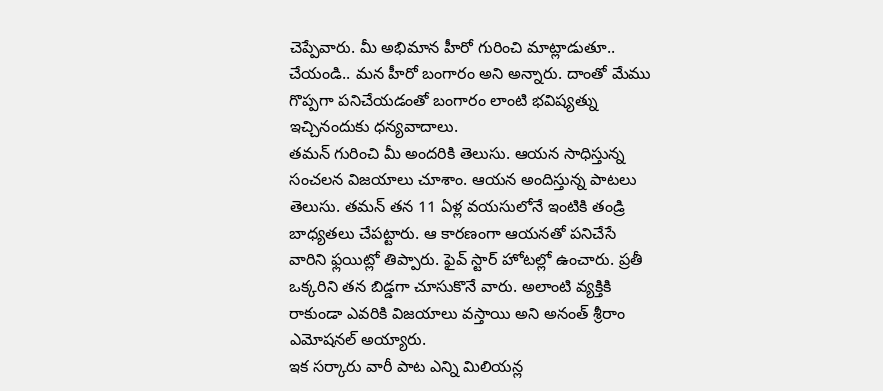చెప్పేవారు. మీ అభిమాన హీరో గురించి మాట్లాడుతూ.. చేయండి.. మన హీరో బంగారం అని అన్నారు. దాంతో మేము గొప్పగా పనిచేయడంతో బంగారం లాంటి భవిష్యత్ను ఇచ్చినందుకు ధన్యవాదాలు.
తమన్ గురించి మీ అందరికి తెలుసు. ఆయన సాధిస్తున్న సంచలన విజయాలు చూశాం. ఆయన అందిస్తున్న పాటలు తెలుసు. తమన్ తన 11 ఏళ్ల వయసులోనే ఇంటికి తండ్రి బాధ్యతలు చేపట్టారు. ఆ కారణంగా ఆయనతో పనిచేసే వారిని ఫ్లయిట్లో తిప్పారు. ఫైవ్ స్టార్ హోటల్లో ఉంచారు. ప్రతీ ఒక్కరిని తన బిడ్డగా చూసుకొనే వారు. అలాంటి వ్యక్తికి రాకుండా ఎవరికి విజయాలు వస్తాయి అని అనంత్ శ్రీరాం ఎమోషనల్ అయ్యారు.
ఇక సర్కారు వారీ పాట ఎన్ని మిలియన్ల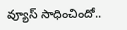వ్యూస్ సాధించిందో..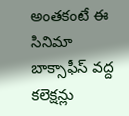అంతకంటే ఈ సినిమా బాక్సాఫీస్ వద్ద కలెక్షన్లు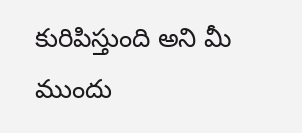కురిపిస్తుంది అని మీ ముందు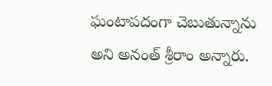ఘంటాపదంగా చెబుతున్నాను అని అనంత్ శ్రీరాం అన్నారు.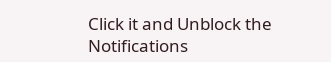Click it and Unblock the Notifications